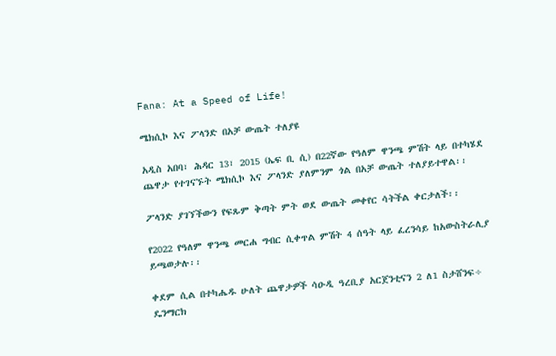Fana: At a Speed of Life!

ሜክሲኮ እና ፖላንድ በአቻ ውጤት ተለያዩ

አዲስ አበባ፣ ሕዳር 13፣ 2015 (ኤፍ ቢ ሲ) በ22ኛው የዓለም ዋንጫ ምሽት ላይ በተካሄደ ጨዋታ የተገናኙት ሜክሲኮ እና ፖላንድ ያለምንም ጎል በአቻ ውጤት ተለያይተዋል፡፡

ፖላንድ ያገኘችውን የፍጹም ቅጣት ምት ወደ ውጤት መቀየር ሳትችል ቀርታለች፡፡

የ2022 የዓለም ዋንጫ መርሐ ግብር ሲቀጥል ምሽት 4 ሰዓት ላይ ፈረንሳይ ከአውስትራሊያ ይጫወታሉ፡፡

ቀደም ሲል በተካሔዱ ሁለት ጨዋታዎች ሳዑዲ ዓረቢያ አርጀንቲናን 2 ለ1 ስታሸንፍ÷ ዴንማርክ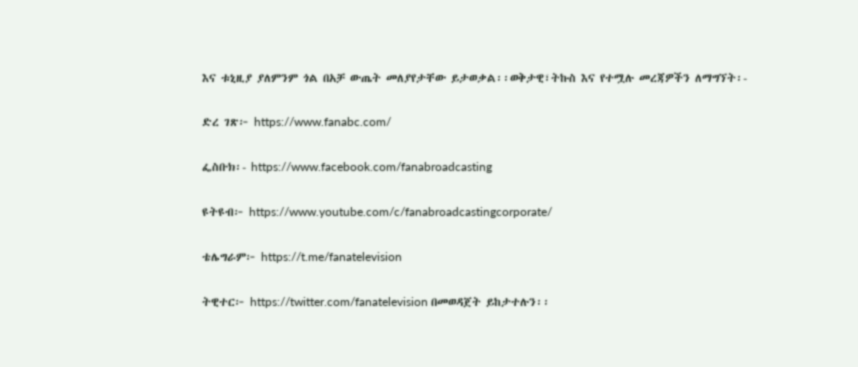እና ቱኒዚያ ያለምንም ጎል በአቻ ውጤት መለያየታቸው ይታወቃል፡፡ወቅታዊ፣ትኩስ እና የተሟሉ መረጃዎችን ለማግኘት፡-

ድረ ገጽ፦ https://www.fanabc.com/

ፌስቡክ፡- https://www.facebook.com/fanabroadcasting

ዩትዩብ፦ https://www.youtube.com/c/fanabroadcastingcorporate/

ቴሌግራም፦ https://t.me/fanatelevision

ትዊተር፦ https://twitter.com/fanatelevision በመወዳጀት ይከታተሉን፡፡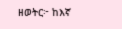ዘወትር፦ ከእኛ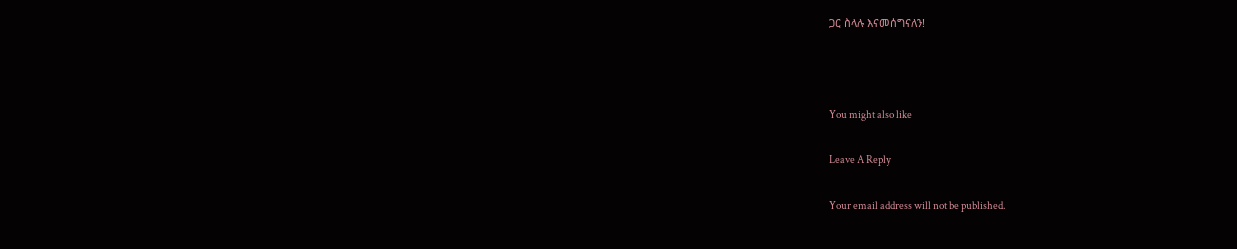ጋር ስላሉ እናመሰግናለን!



You might also like

Leave A Reply

Your email address will not be published.